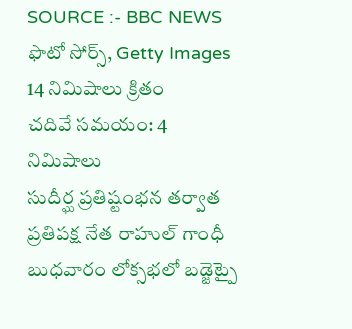SOURCE :- BBC NEWS
ఫొటో సోర్స్, Getty Images
14 నిమిషాలు క్రితం
చదివే సమయం: 4 నిమిషాలు
సుదీర్ఘ ప్రతిష్టంభన తర్వాత ప్రతిపక్ష నేత రాహుల్ గాంధీ బుధవారం లోక్సభలో బడ్జెట్పై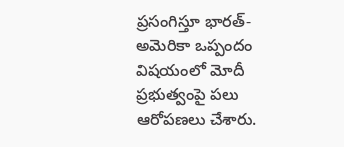ప్రసంగిస్తూ భారత్-అమెరికా ఒప్పందం విషయంలో మోదీ ప్రభుత్వంపై పలు ఆరోపణలు చేశారు.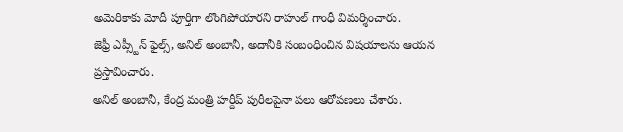అమెరికాకు మోదీ పూర్తిగా లొంగిపోయారని రాహుల్ గాంధీ విమర్శించారు.
జెఫ్రీ ఎప్స్టీన్ ఫైల్స్, అనిల్ అంబానీ, అదానీకి సంబంధించిన విషయాలను ఆయన ప్రస్తావించారు.
అనిల్ అంబానీ, కేంద్ర మంత్రి హర్దీప్ పురీలపైనా పలు ఆరోపణలు చేశారు.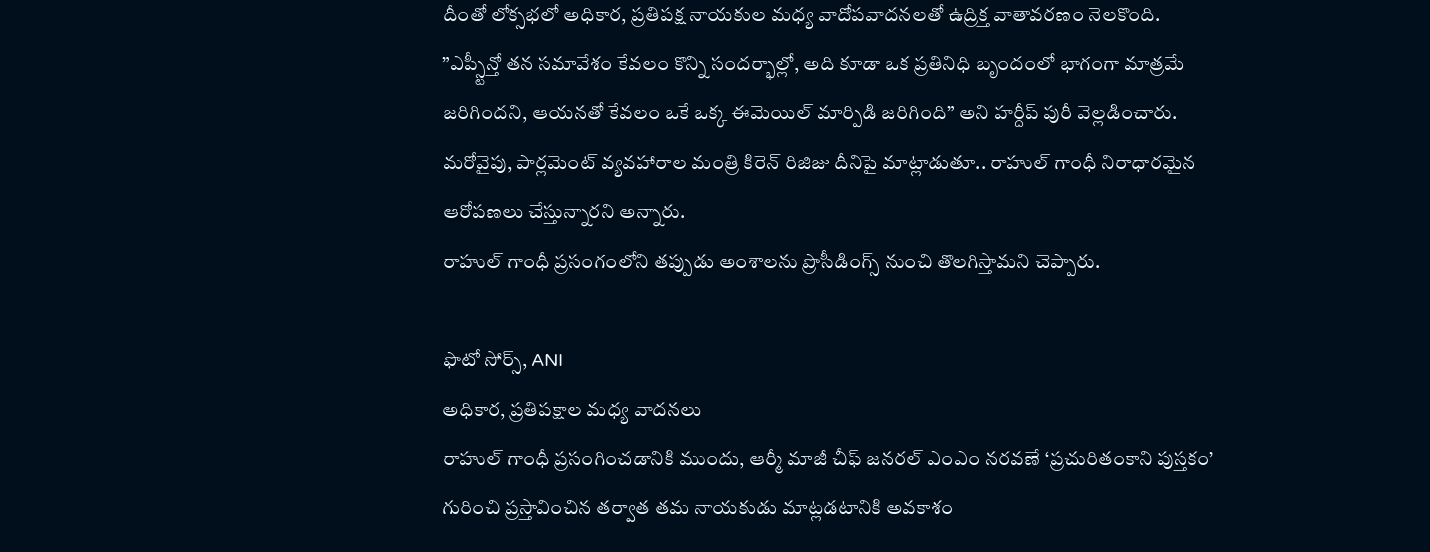దీంతో లోక్సభలో అధికార, ప్రతిపక్ష నాయకుల మధ్య వాదోపవాదనలతో ఉద్రిక్త వాతావరణం నెలకొంది.
”ఎప్స్టీన్తో తన సమావేశం కేవలం కొన్ని సందర్భాల్లో, అది కూడా ఒక ప్రతినిధి బృందంలో భాగంగా మాత్రమే జరిగిందని, ఆయనతో కేవలం ఒకే ఒక్క ఈమెయిల్ మార్పిడి జరిగింది” అని హర్దీప్ పురీ వెల్లడించారు.
మరోవైపు, పార్లమెంట్ వ్యవహారాల మంత్రి కిరెన్ రిజిజు దీనిపై మాట్లాడుతూ.. రాహుల్ గాంధీ నిరాధారమైన ఆరోపణలు చేస్తున్నారని అన్నారు.
రాహుల్ గాంధీ ప్రసంగంలోని తప్పుడు అంశాలను ప్రొసీడింగ్స్ నుంచి తొలగిస్తామని చెప్పారు.

ఫొటో సోర్స్, ANI
అధికార, ప్రతిపక్షాల మధ్య వాదనలు
రాహుల్ గాంధీ ప్రసంగించడానికి ముందు, ఆర్మీ మాజీ చీఫ్ జనరల్ ఎంఎం నరవణే ‘ప్రచురితంకాని పుస్తకం’ గురించి ప్రస్తావించిన తర్వాత తమ నాయకుడు మాట్లడటానికి అవకాశం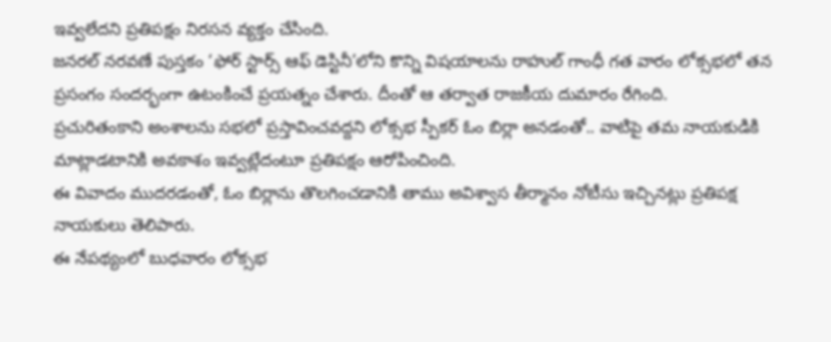ఇవ్వలేదని ప్రతిపక్షం నిరసన వ్యక్తం చేసింది.
జనరల్ నరవణే పుస్తకం ‘ఫోర్ స్టార్స్ ఆఫ్ డెస్టినీ’లోని కొన్ని విషయాలను రాహుల్ గాంధీ గత వారం లోక్సభలో తన ప్రసంగం సందర్భంగా ఉటంకించే ప్రయత్నం చేశారు. దీంతో ఆ తర్వాత రాజకీయ దుమారం రేగింది.
ప్రచురితంకాని అంశాలను సభలో ప్రస్తావించవద్దని లోక్సభ స్పీకర్ ఓం బిర్లా అనడంతో.. వాటిపై తమ నాయకుడికి మాట్లాడటానికి అవకాశం ఇవ్వట్లేదంటూ ప్రతిపక్షం ఆరోపించింది.
ఈ వివాదం ముదరడంతో, ఓం బిర్లాను తొలగించడానికి తాము అవిశ్వాస తీర్మానం నోటీసు ఇచ్చినట్లు ప్రతిపక్ష నాయకులు తెలిపారు.
ఈ నేపథ్యంలో బుధవారం లోక్సభ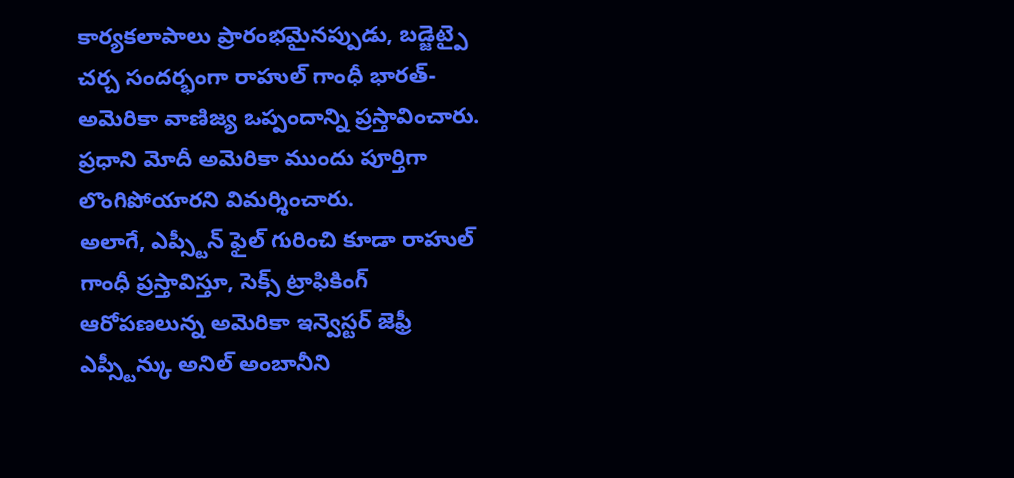కార్యకలాపాలు ప్రారంభమైనప్పుడు, బడ్జెట్పై చర్చ సందర్భంగా రాహుల్ గాంధీ భారత్-అమెరికా వాణిజ్య ఒప్పందాన్ని ప్రస్తావించారు.
ప్రధాని మోదీ అమెరికా ముందు పూర్తిగా లొంగిపోయారని విమర్శించారు.
అలాగే, ఎప్స్టీన్ ఫైల్ గురించి కూడా రాహుల్ గాంధీ ప్రస్తావిస్తూ, సెక్స్ ట్రాఫికింగ్ ఆరోపణలున్న అమెరికా ఇన్వెస్టర్ జెఫ్రీ ఎప్స్టీన్కు అనిల్ అంబానీని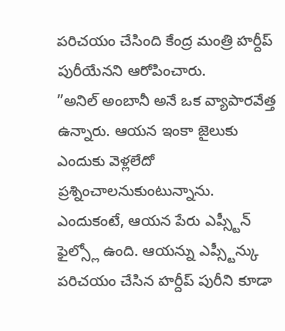పరిచయం చేసింది కేంద్ర మంత్రి హర్దీప్ పురీయేనని ఆరోపించారు.
”అనిల్ అంబానీ అనే ఒక వ్యాపారవేత్త ఉన్నారు. ఆయన ఇంకా జైలుకు ఎందుకు వెళ్లలేదో ప్రశ్నించాలనుకుంటున్నాను. ఎందుకంటే, ఆయన పేరు ఎప్స్టీన్ ఫైల్స్లో ఉంది. ఆయన్ను ఎప్స్టీన్కు పరిచయం చేసిన హర్దీప్ పురీని కూడా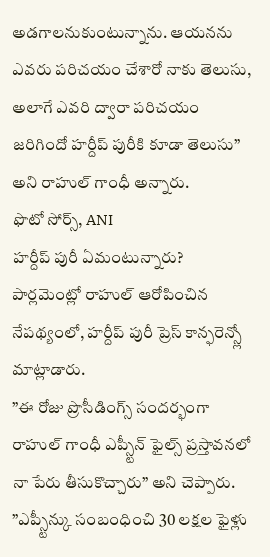అడగాలనుకుంటున్నాను. ఆయనను ఎవరు పరిచయం చేశారో నాకు తెలుసు, అలాగే ఎవరి ద్వారా పరిచయం జరిగిందో హర్దీప్ పురీకి కూడా తెలుసు” అని రాహుల్ గాంధీ అన్నారు.
ఫొటో సోర్స్, ANI
హర్దీప్ పురీ ఏమంటున్నారు?
పార్లమెంట్లో రాహుల్ ఆరోపించిన నేపథ్యంలో, హర్దీప్ పురీ ప్రెస్ కాన్ఫరెన్స్లో మాట్లాడారు.
”ఈ రోజు ప్రొసీడింగ్స్ సందర్భంగా రాహుల్ గాంధీ ఎప్స్టీన్ ఫైల్స్ ప్రస్తావనలో నా పేరు తీసుకొచ్చారు” అని చెప్పారు.
”ఎప్స్టీన్కు సంబంధించి 30 లక్షల ఫైళ్లు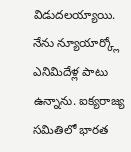విడుదలయ్యాయి. నేను న్యూయార్క్లో ఎనిమిదేళ్ల పాటు ఉన్నాను. ఐక్యరాజ్య సమితిలో భారత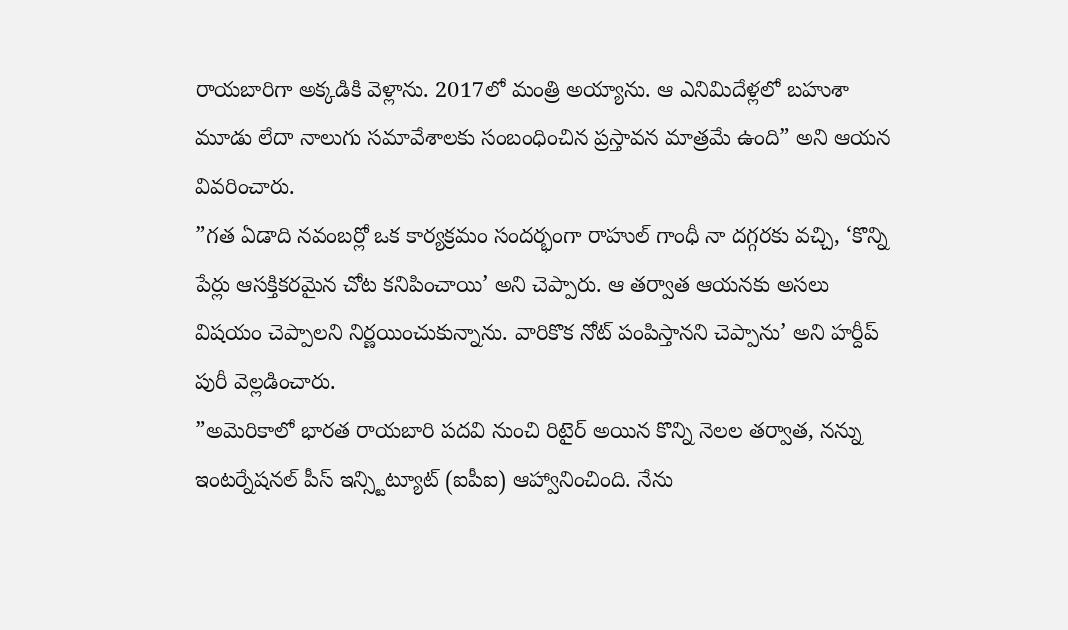రాయబారిగా అక్కడికి వెళ్లాను. 2017లో మంత్రి అయ్యాను. ఆ ఎనిమిదేళ్లలో బహుశా మూడు లేదా నాలుగు సమావేశాలకు సంబంధించిన ప్రస్తావన మాత్రమే ఉంది” అని ఆయన వివరించారు.
”గత ఏడాది నవంబర్లో ఒక కార్యక్రమం సందర్భంగా రాహుల్ గాంధీ నా దగ్గరకు వచ్చి, ‘కొన్ని పేర్లు ఆసక్తికరమైన చోట కనిపించాయి’ అని చెప్పారు. ఆ తర్వాత ఆయనకు అసలు విషయం చెప్పాలని నిర్ణయించుకున్నాను. వారికొక నోట్ పంపిస్తానని చెప్పాను’ అని హర్దీప్ పురీ వెల్లడించారు.
”అమెరికాలో భారత రాయబారి పదవి నుంచి రిటైర్ అయిన కొన్ని నెలల తర్వాత, నన్ను ఇంటర్నేషనల్ పీస్ ఇన్స్టిట్యూట్ (ఐపీఐ) ఆహ్వానించింది. నేను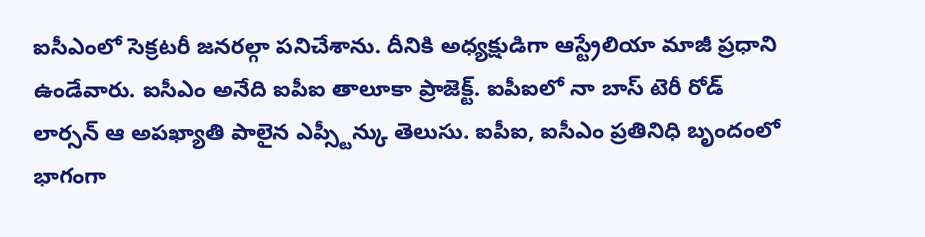ఐసీఎంలో సెక్రటరీ జనరల్గా పనిచేశాను. దీనికి అధ్యక్షుడిగా ఆస్ట్రేలియా మాజీ ప్రధాని ఉండేవారు. ఐసీఎం అనేది ఐపీఐ తాలూకా ప్రాజెక్ట్. ఐపీఐలో నా బాస్ టెరీ రోడ్ లార్సన్ ఆ అపఖ్యాతి పాలైన ఎప్స్టీన్కు తెలుసు. ఐపీఐ, ఐసీఎం ప్రతినిధి బృందంలో భాగంగా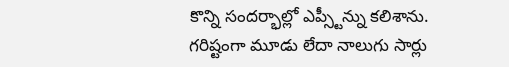కొన్ని సందర్భాల్లో ఎప్స్టీన్ను కలిశాను. గరిష్టంగా మూడు లేదా నాలుగు సార్లు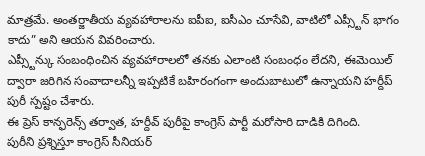మాత్రమే. అంతర్జాతీయ వ్యవహారాలను ఐపీఐ, ఐసీఎం చూసేవి, వాటిలో ఎప్స్టీన్ భాగం కాదు” అని ఆయన వివరించారు.
ఎప్స్టీన్కు సంబంధించిన వ్యవహారాలలో తనకు ఎలాంటి సంబంధం లేదని, ఈమెయిల్ ద్వారా జరిగిన సంవాదాలన్నీ ఇప్పటికే బహిరంగంగా అందుబాటులో ఉన్నాయని హర్దీప్ పురీ స్పష్టం చేశారు.
ఈ ప్రెస్ కాన్ఫరెన్స్ తర్వాత, హర్దీవ్ పురీపై కాంగ్రెస్ పార్టీ మరోసారి దాడికి దిగింది.
పురీని ప్రశ్నిస్తూ కాంగ్రెస్ సీనియర్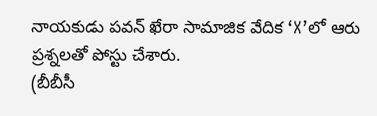నాయకుడు పవన్ ఖేరా సామాజిక వేదిక ‘X’లో ఆరు ప్రశ్నలతో పోస్టు చేశారు.
(బీబీసీ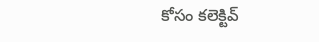కోసం కలెక్టివ్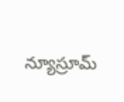న్యూస్రూమ్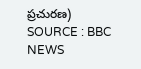ప్రచురణ)
SOURCE : BBC NEWS